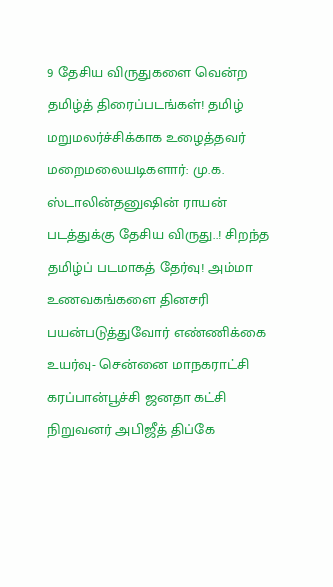9 தேசிய விருதுகளை வென்ற தமிழ்த் திரைப்படங்கள்! தமிழ் மறுமலர்ச்சிக்காக உழைத்தவர் மறைமலையடிகளார்: மு.க. ஸ்டாலின்தனுஷின் ராயன் படத்துக்கு தேசிய விருது..! சிறந்த தமிழ்ப் படமாகத் தேர்வு! அம்மா உணவகங்களை தினசரி பயன்படுத்துவோர் எண்ணிக்கை உயர்வு- சென்னை மாநகராட்சி கரப்பான்பூச்சி ஜனதா கட்சி நிறுவனர் அபிஜீத் திப்கே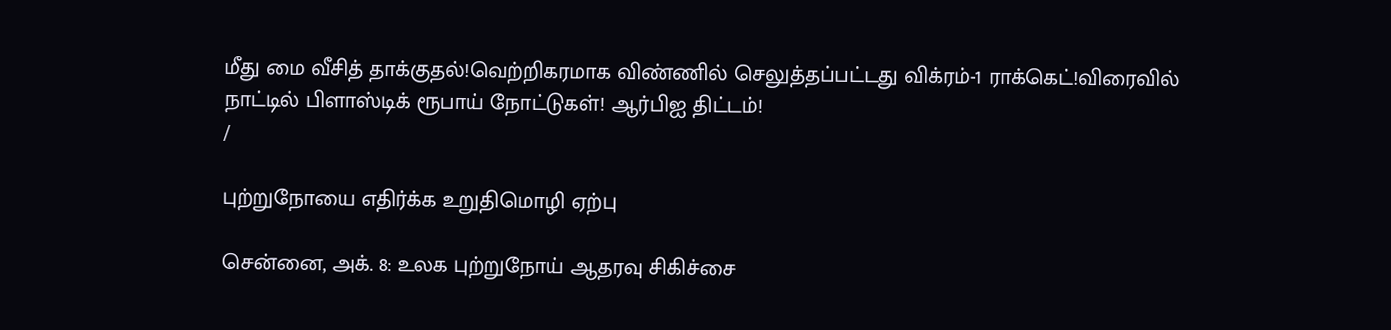மீது மை வீசித் தாக்குதல்!வெற்றிகரமாக விண்ணில் செலுத்தப்பட்டது விக்ரம்-1 ராக்கெட்!விரைவில் நாட்டில் பிளாஸ்டிக் ரூபாய் நோட்டுகள்! ஆர்பிஐ திட்டம்!
/

புற்றுநோயை எதிர்க்க உறுதிமொழி ஏற்பு

சென்னை, அக். 8: உலக புற்றுநோய் ஆதரவு சிகிச்சை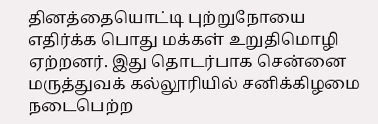தினத்தையொட்டி புற்றுநோயை எதிர்க்க பொது மக்கள் உறுதிமொழி ஏற்றனர். இது தொடர்பாக சென்னை மருத்துவக் கல்லூரியில் சனிக்கிழமை நடைபெற்ற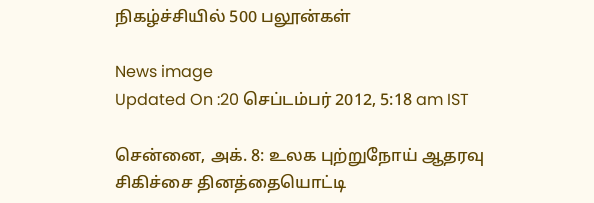நிகழ்ச்சியில் 500 பலூன்கள்

News image
Updated On :20 செப்டம்பர் 2012, 5:18 am IST

சென்னை, அக். 8: உலக புற்றுநோய் ஆதரவு சிகிச்சை தினத்தையொட்டி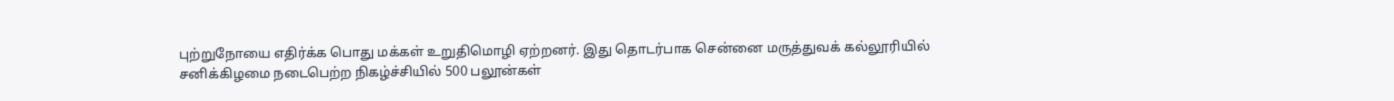புற்றுநோயை எதிர்க்க பொது மக்கள் உறுதிமொழி ஏற்றனர். இது தொடர்பாக சென்னை மருத்துவக் கல்லூரியில் சனிக்கிழமை நடைபெற்ற நிகழ்ச்சியில் 500 பலூன்கள்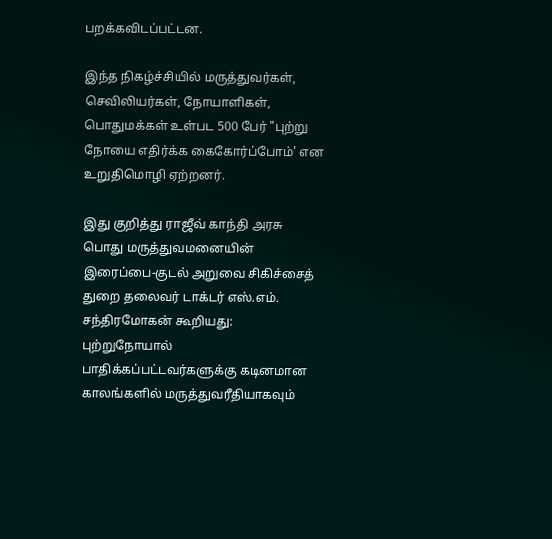பறக்கவிடப்பட்டன.

இந்த நிகழ்ச்சியில் மருத்துவர்கள், செவிலியர்கள், நோயாளிகள், பொதுமக்கள் உள்பட 500 பேர் "புற்று நோயை எதிர்க்க கைகோர்ப்போம்' என உறுதிமொழி ஏற்றனர்.

இது குறித்து ராஜீவ் காந்தி அரசு பொது மருத்துவமனையின் இரைப்பை-குடல் அறுவை சிகிச்சைத் துறை தலைவர் டாக்டர் எஸ்.எம். சந்திரமோகன் கூறியது: புற்றுநோயால் பாதிக்கப்பட்டவர்களுக்கு கடினமான காலங்களில் மருத்துவரீதியாகவும்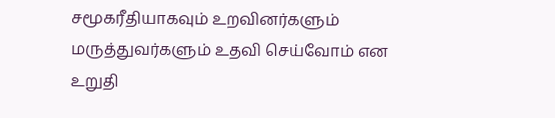சமூகரீதியாகவும் உறவினர்களும் மருத்துவர்களும் உதவி செய்வோம் என உறுதி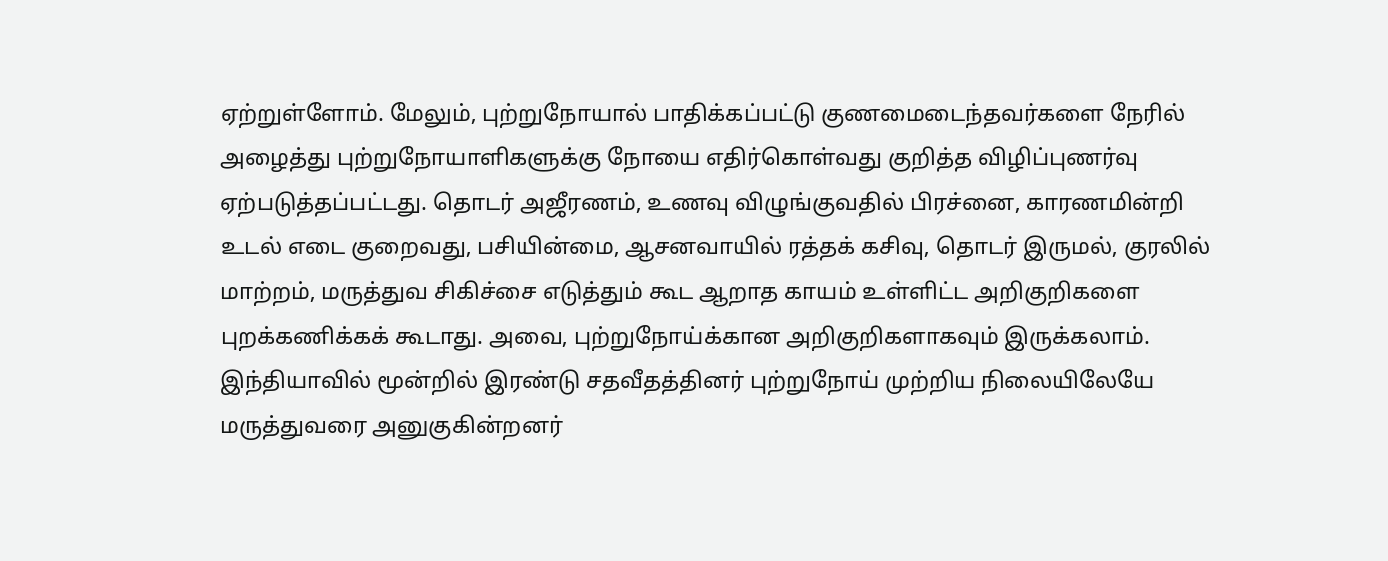ஏற்றுள்ளோம். மேலும், புற்றுநோயால் பாதிக்கப்பட்டு குணமைடைந்தவர்களை நேரில் அழைத்து புற்றுநோயாளிகளுக்கு நோயை எதிர்கொள்வது குறித்த விழிப்புணர்வு ஏற்படுத்தப்பட்டது. தொடர் அஜீரணம், உணவு விழுங்குவதில் பிரச்னை, காரணமின்றி உடல் எடை குறைவது, பசியின்மை, ஆசனவாயில் ரத்தக் கசிவு, தொடர் இருமல், குரலில் மாற்றம், மருத்துவ சிகிச்சை எடுத்தும் கூட ஆறாத காயம் உள்ளிட்ட அறிகுறிகளை புறக்கணிக்கக் கூடாது. அவை, புற்றுநோய்க்கான அறிகுறிகளாகவும் இருக்கலாம். இந்தியாவில் மூன்றில் இரண்டு சதவீதத்தினர் புற்றுநோய் முற்றிய நிலையிலேயே மருத்துவரை அனுகுகின்றனர்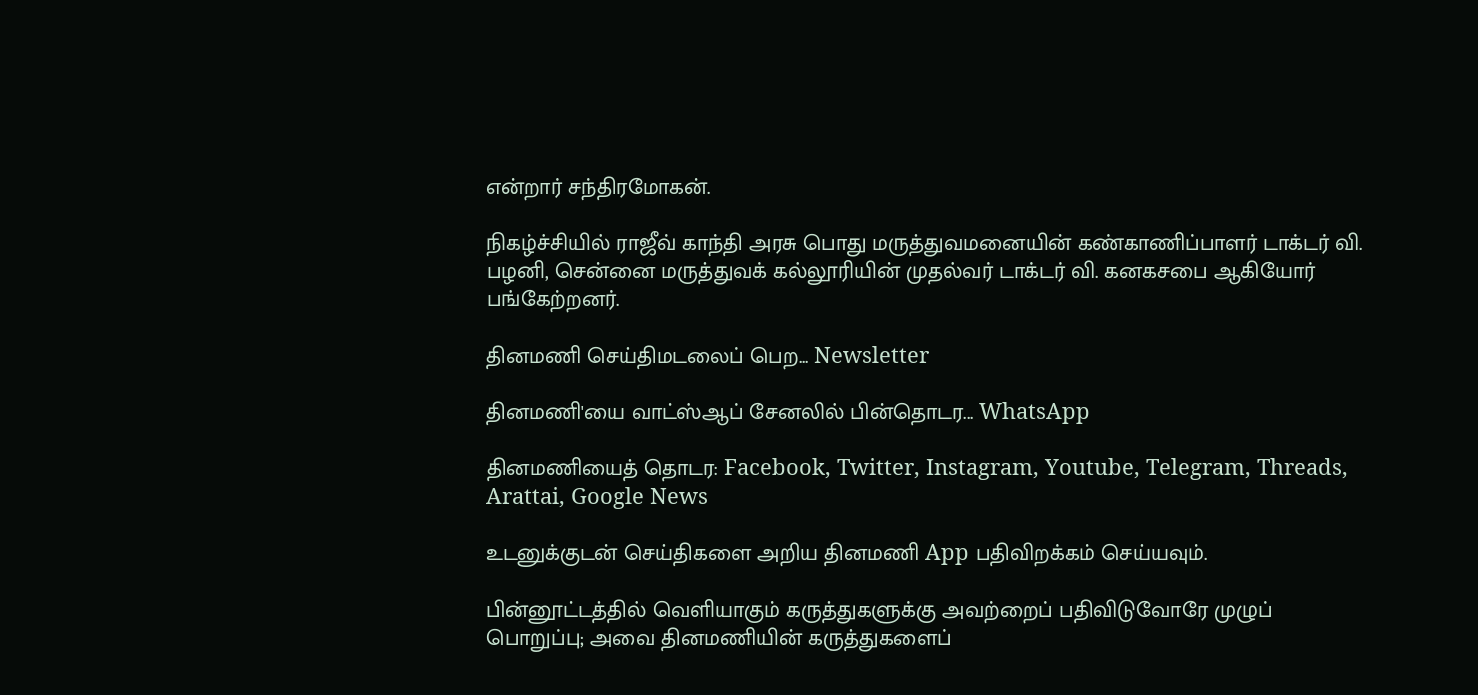என்றார் சந்திரமோகன்.

நிகழ்ச்சியில் ராஜீவ் காந்தி அரசு பொது மருத்துவமனையின் கண்காணிப்பாளர் டாக்டர் வி. பழனி, சென்னை மருத்துவக் கல்லூரியின் முதல்வர் டாக்டர் வி. கனகசபை ஆகியோர் பங்கேற்றனர்.

தினமணி செய்திமடலைப் பெற... Newsletter

தினமணி'யை வாட்ஸ்ஆப் சேனலில் பின்தொடர... WhatsApp

தினமணியைத் தொடர: Facebook, Twitter, Instagram, Youtube, Telegram, Threads, Arattai, Google News

உடனுக்குடன் செய்திகளை அறிய தினமணி App பதிவிறக்கம் செய்யவும்.

பின்னூட்டத்தில் வெளியாகும் கருத்துகளுக்கு அவற்றைப் பதிவிடுவோரே முழுப் பொறுப்பு; அவை தினமணியின் கருத்துகளைப்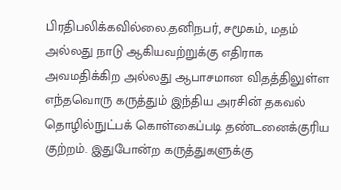பிரதிபலிக்கவில்லை.தனிநபர், சமூகம், மதம் அல்லது நாடு ஆகியவற்றுக்கு எதிராக அவமதிக்கிற அல்லது ஆபாசமான விதத்திலுள்ள எந்தவொரு கருத்தும் இந்திய அரசின் தகவல் தொழில்நுட்பக் கொள்கைப்படி தண்டனைக்குரிய குற்றம். இதுபோன்ற கருத்துகளுக்கு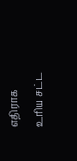எதிராக உரிய சட்ட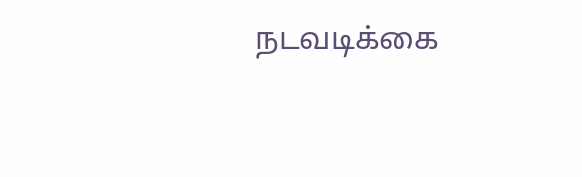நடவடிக்கை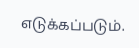எடுக்கப்படும்.